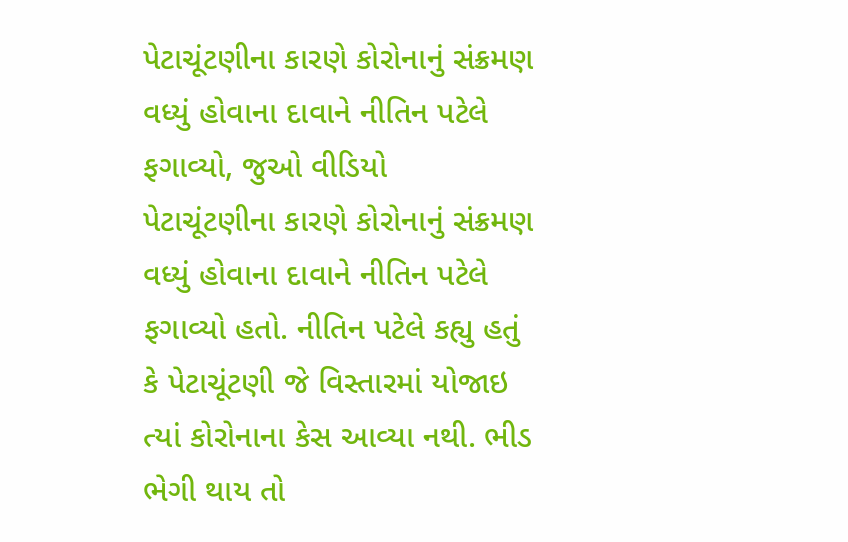પેટાચૂંટણીના કારણે કોરોનાનું સંક્રમણ વધ્યું હોવાના દાવાને નીતિન પટેલે ફગાવ્યો, જુઓ વીડિયો
પેટાચૂંટણીના કારણે કોરોનાનું સંક્રમણ વધ્યું હોવાના દાવાને નીતિન પટેલે ફગાવ્યો હતો. નીતિન પટેલે કહ્યુ હતું કે પેટાચૂંટણી જે વિસ્તારમાં યોજાઇ ત્યાં કોરોનાના કેસ આવ્યા નથી. ભીડ ભેગી થાય તો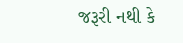જરૂરી નથી કે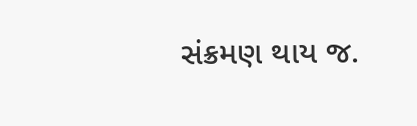સંક્રમણ થાય જ.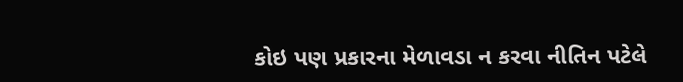કોઇ પણ પ્રકારના મેળાવડા ન કરવા નીતિન પટેલે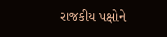રાજકીય પક્ષોને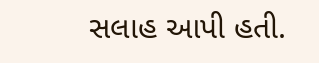સલાહ આપી હતી.